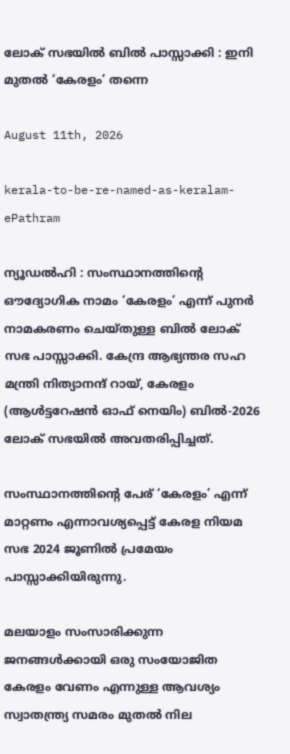ലോക് സഭയിൽ ബിൽ പാസ്സാക്കി : ഇനി മുതൽ ‘കേരളം’ തന്നെ

August 11th, 2026

kerala-to-be-re-named-as-keralam-ePathram

ന്യൂഡൽഹി : സംസ്ഥാനത്തിന്റെ ഔദ്യോഗിക നാമം ‘കേരളം’ എന്ന് പുനർ നാമകരണം ചെയ്തുള്ള ബിൽ ലോക് സഭ പാസ്സാക്കി. കേന്ദ്ര ആഭ്യന്തര സഹ മന്ത്രി നിത്യാനന്ദ് റായ്, കേരളം (ആൾട്ടറേഷൻ ഓഫ് നെയിം) ബിൽ-2026 ലോക് സഭയിൽ അവതരിപ്പിച്ചത്.

സംസ്ഥാനത്തിന്റെ പേര് ‘കേരളം’ എന്ന് മാറ്റണം എന്നാവശ്യപ്പെട്ട് കേരള നിയമ സഭ 2024 ജൂണിൽ പ്രമേയം പാസ്സാക്കിയിരുന്നു.

മലയാളം സംസാരിക്കുന്ന ജനങ്ങൾക്കായി ഒരു സംയോജിത കേരളം വേണം എന്നുള്ള ആവശ്യം സ്വാതന്ത്ര്യ സമരം മുതൽ നില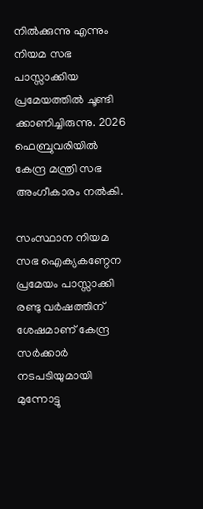നിൽക്കുന്നു എന്നും നിയമ സഭ പാസ്സാക്കിയ പ്രമേയത്തിൽ ചൂണ്ടി ക്കാണിച്ചിരുന്നു. 2026 ഫെബ്രുവരിയിൽ കേന്ദ്ര മന്ത്രി സഭ അംഗീകാരം നൽകി.

സംസ്ഥാന നിയമ സഭ ഐക്യകണ്ഠേന പ്രമേയം പാസ്സാക്കി രണ്ടു വർഷത്തിന് ശേഷമാണ് കേന്ദ്ര സർക്കാർ നടപടിയുമായി മുന്നോട്ടു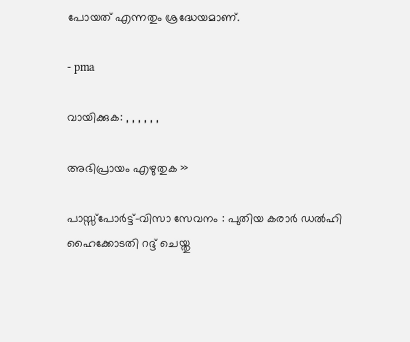പോയത് എന്നതും ശ്രദ്ധേയമാണ്.

- pma

വായിക്കുക: , , , , , ,

അഭിപ്രായം എഴുതുക »

പാസ്സ്പോർട്ട്-വിസാ സേവനം : പുതിയ കരാർ ഡൽഹി ഹൈക്കോടതി റദ്ദ് ചെയ്തു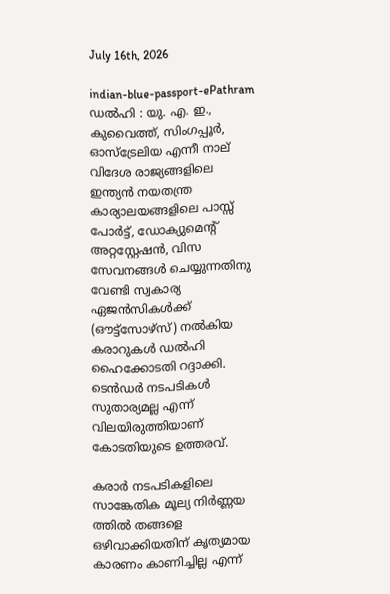July 16th, 2026

indian-blue-passport-ePathram
ഡൽഹി : യു. എ. ഇ., കുവൈത്ത്, സിംഗപ്പൂർ, ഓസ്ട്രേലിയ എന്നീ നാല് വിദേശ രാജ്യങ്ങളിലെ ഇന്ത്യൻ നയതന്ത്ര കാര്യാലയങ്ങളിലെ പാസ്സ് പോർട്ട്, ഡോക്യുമെന്റ് അറ്റസ്റ്റേഷൻ, വിസ സേവനങ്ങൾ ചെയ്യുന്നതിനു വേണ്ടി സ്വകാര്യ ഏജൻസികൾക്ക് (ഔട്ട്സോഴ്സ്) നൽകിയ കരാറുകൾ ഡൽഹി ഹൈക്കോടതി റദ്ദാക്കി. ടെൻഡർ നടപടികൾ സുതാര്യമല്ല എന്ന് വിലയിരുത്തിയാണ് കോടതിയുടെ ഉത്തരവ്.

കരാർ നടപടികളിലെ സാങ്കേതിക മൂല്യ നിർണ്ണയ ത്തിൽ തങ്ങളെ ഒഴിവാക്കിയതിന് കൃത്യമായ കാരണം കാണിച്ചില്ല എന്ന്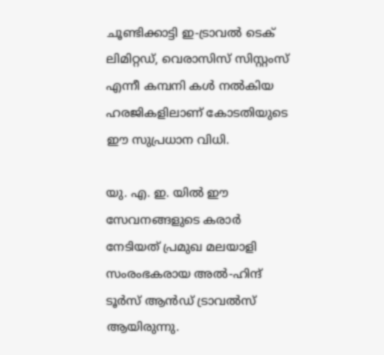ചൂണ്ടിക്കാട്ടി ഇ-ട്രാവൽ ടെക് ലിമിറ്റഡ്, വെരാസിസ് സിസ്റ്റംസ് എന്നീ കമ്പനി കൾ നൽകിയ ഹരജികളിലാണ് കോടതിയുടെ ഈ സുപ്രധാന വിധി.

യു. എ. ഇ. യിൽ ഈ സേവനങ്ങളുടെ കരാർ നേടിയത് പ്രമുഖ മലയാളി സംരംഭകരായ അൽ-ഹിന്ദ് ടൂർസ് ആൻഡ് ട്രാവൽസ് ആയിരുന്നു.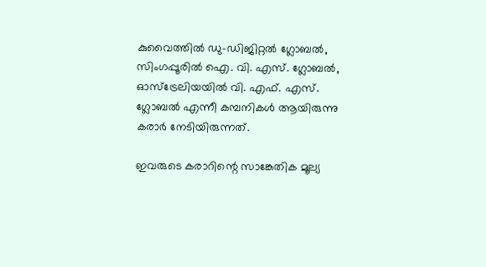കുവൈത്തിൽ ഡു-ഡിജിറ്റൽ ഗ്ലോബൽ, സിംഗപ്പൂരിൽ ഐ. വി. എസ്. ഗ്ലോബൽ, ഓസ്ട്രേലിയയിൽ വി. എഫ്. എസ്. ഗ്ലോബൽ എന്നീ കമ്പനികൾ ആയിരുന്നു കരാർ നേടിയിരുന്നത്.

ഇവരുടെ കരാറിന്റെ സാങ്കേതിക മൂല്യ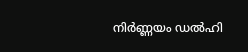നിർണ്ണയം ഡൽഹി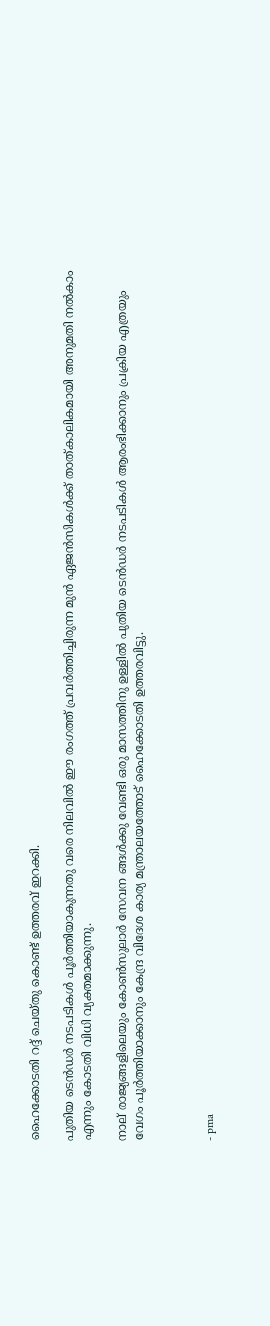ഹൈക്കോടതി റദ്ദ് ചെയ്തു കൊണ്ട് ഉത്തരവ് ഇറക്കി.

പുതിയ ടെൻഡർ നടപടികൾ പൂർത്തിയാകുന്നതു വരെ നിലവിൽ ഈ രംഗത്ത് പ്രവർത്തിച്ചിരുന്ന മുൻ ഏജൻസികൾക്ക് താത്കാലികമായി അനുമതി നൽകാം എന്നും കോടതി വിധി വ്യക്തമാക്കുന്നു.

നാല് രാജ്യങ്ങളിലെയും കോൺസുലാർ സേവന ങ്ങൾക്കു വേണ്ടി ഒരു മാസത്തിനു ഉള്ളിൽ പുതിയ ടെൻഡർ നടപടികൾ ആരംഭിക്കാനും പ്രക്രിയ എത്രയും വേഗം പൂർത്തിയാക്കാനും കേന്ദ്ര വിദേശ കാര്യ മന്ത്രാലയത്തോട് ഹൈക്കോടതി ഉത്തരവിട്ടു.



- pma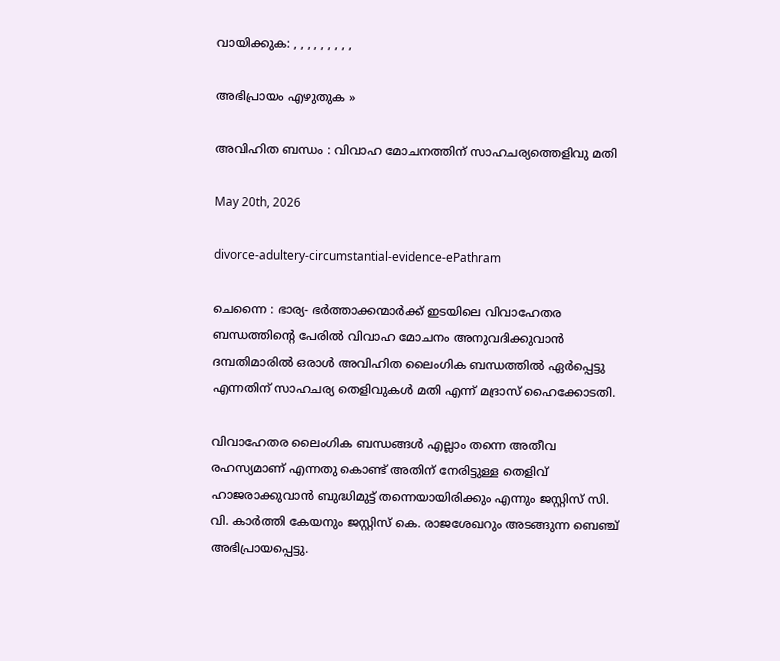വായിക്കുക: , , , , , , , , ,

അഭിപ്രായം എഴുതുക »

അവിഹിത ബന്ധം : വിവാഹ മോചനത്തിന് സാഹചര്യത്തെളിവു മതി

May 20th, 2026

divorce-adultery-circumstantial-evidence-ePathram

ചെന്നൈ : ഭാര്യ- ഭർത്താക്കന്മാർക്ക് ഇടയിലെ വിവാഹേതര ബന്ധത്തിന്റെ പേരിൽ വിവാഹ മോചനം അനുവദിക്കുവാൻ ദമ്പതിമാരിൽ ഒരാൾ അവിഹിത ലൈംഗിക ബന്ധത്തിൽ ഏർപ്പെട്ടു എന്നതിന് സാഹചര്യ തെളിവുകൾ മതി എന്ന് മദ്രാസ് ഹൈക്കോടതി.

വിവാഹേതര ലൈംഗിക ബന്ധങ്ങൾ എല്ലാം തന്നെ അതീവ രഹസ്യമാണ് എന്നതു കൊണ്ട് അതിന് നേരിട്ടുള്ള തെളിവ്‌ ഹാജരാക്കുവാൻ ബുദ്ധിമുട്ട് തന്നെയായിരിക്കും എന്നും ജസ്റ്റിസ് സി. വി. കാർത്തി കേയനും ജസ്റ്റിസ് കെ. രാജശേഖറും അടങ്ങുന്ന ബെഞ്ച് അഭിപ്രായപ്പെട്ടു.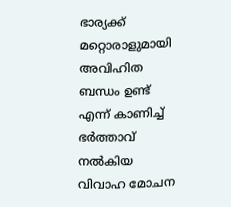ഭാര്യക്ക്‌ മറ്റൊരാളുമായി അവിഹിത ബന്ധം ഉണ്ട് എന്ന് കാണിച്ച് ഭർത്താവ് നൽകിയ വിവാഹ മോചന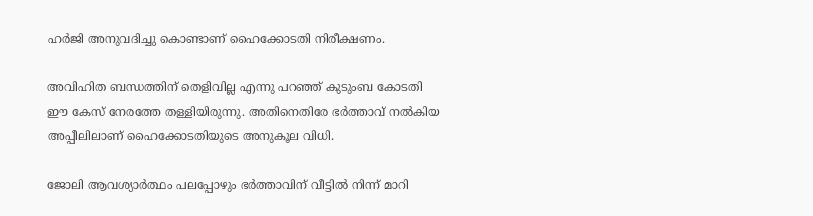ഹർജി അനുവദിച്ചു കൊണ്ടാണ് ഹൈക്കോടതി നിരീക്ഷണം.

അവിഹിത ബന്ധത്തിന് തെളിവില്ല എന്നു പറഞ്ഞ് കുടുംബ കോടതി ഈ കേസ് നേരത്തേ തള്ളിയിരുന്നു. അതിനെതിരേ ഭർത്താവ് നൽകിയ അപ്പീലിലാണ് ഹൈക്കോടതിയുടെ അനുകൂല വിധി.

ജോലി ആവശ്യാർത്ഥം പലപ്പോഴും ഭർത്താവിന് വീട്ടിൽ നിന്ന്‌ മാറി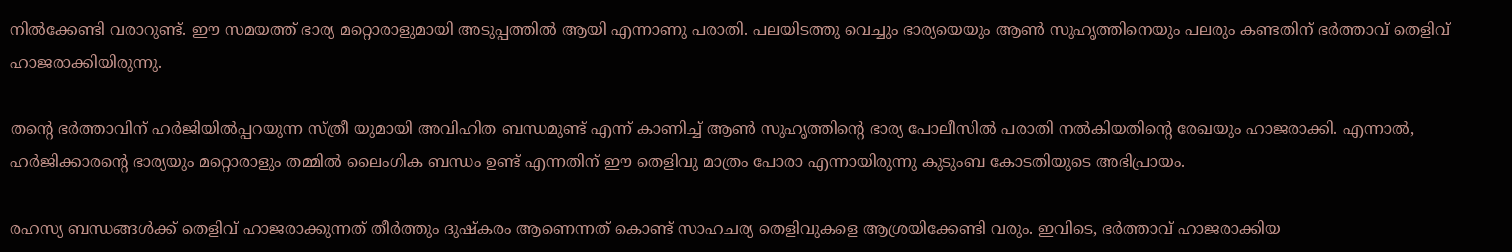നിൽക്കേണ്ടി വരാറുണ്ട്. ഈ സമയത്ത് ഭാര്യ മറ്റൊരാളുമായി അടുപ്പത്തിൽ ആയി എന്നാണു പരാതി. പലയിടത്തു വെച്ചും ഭാര്യയെയും ആൺ സുഹൃത്തിനെയും പലരും കണ്ടതിന് ഭർത്താവ് തെളിവ്‌ ഹാജരാക്കിയിരുന്നു.

തന്റെ ഭർത്താവിന് ഹർജിയിൽപ്പറയുന്ന സ്ത്രീ യുമായി അവിഹിത ബന്ധമുണ്ട് എന്ന് കാണിച്ച് ആൺ സുഹൃത്തിന്റെ ഭാര്യ പോലീസിൽ പരാതി നൽകിയതിന്റെ രേഖയും ഹാജരാക്കി. എന്നാൽ, ഹർജിക്കാരന്റെ ഭാര്യയും മറ്റൊരാളും തമ്മിൽ ലൈംഗിക ബന്ധം ഉണ്ട് എന്നതിന് ഈ തെളിവു മാത്രം പോരാ എന്നായിരുന്നു കുടുംബ കോടതിയുടെ അഭിപ്രായം.

രഹസ്യ ബന്ധങ്ങൾക്ക് തെളിവ് ഹാജരാക്കുന്നത് തീർത്തും ദുഷ്കരം ആണെന്നത് കൊണ്ട് സാഹചര്യ തെളിവുകളെ ആശ്രയിക്കേണ്ടി വരും. ഇവിടെ, ഭർത്താവ് ഹാജരാക്കിയ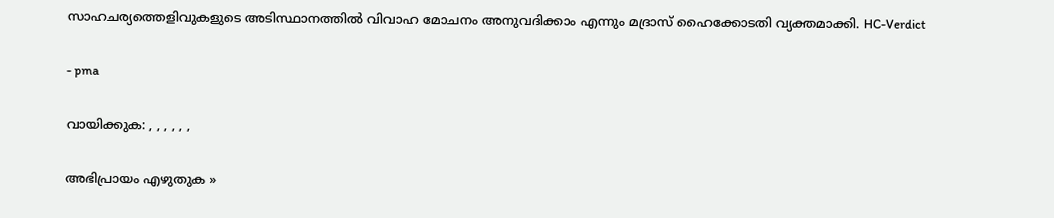സാഹചര്യത്തെളിവുകളുടെ അടിസ്ഥാനത്തിൽ വിവാഹ മോചനം അനുവദിക്കാം എന്നും മദ്രാസ് ഹൈക്കോടതി വ്യക്തമാക്കി. HC-Verdict

- pma

വായിക്കുക: , , , , , ,

അഭിപ്രായം എഴുതുക »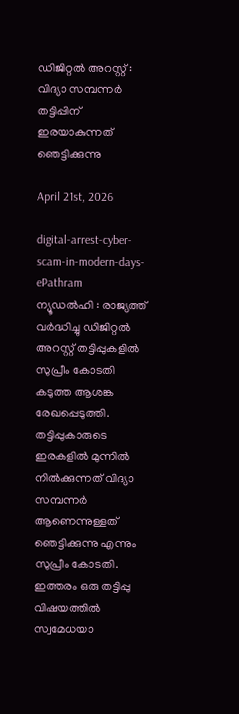ഡിജിറ്റൽ അറസ്റ്റ് : വിദ്യാ സമ്പന്നർ തട്ടിപ്പിന്‌ ഇരയാകുന്നത്‌ ഞെട്ടിക്കുന്നു

April 21st, 2026

digital-arrest-cyber-scam-in-modern-days-ePathram
ന്യൂഡൽഹി : രാജ്യത്ത് വർദ്ധിച്ചു ഡിജിറ്റൽ അറസ്റ്റ് തട്ടിപ്പുകളിൽ സുപ്രീം കോടതി കടുത്ത ആശങ്ക രേഖപ്പെടുത്തി. തട്ടിപ്പുകാരുടെ ഇരകളിൽ മുന്നിൽ നിൽക്കുന്നത് വിദ്യാ സമ്പന്നർ ആണെന്നുള്ളത് ഞെട്ടിക്കുന്നു എന്നും സുപ്രീം കോടതി. ഇത്തരം ഒരു തട്ടിപ്പു വിഷയത്തിൽ സ്വമേധയാ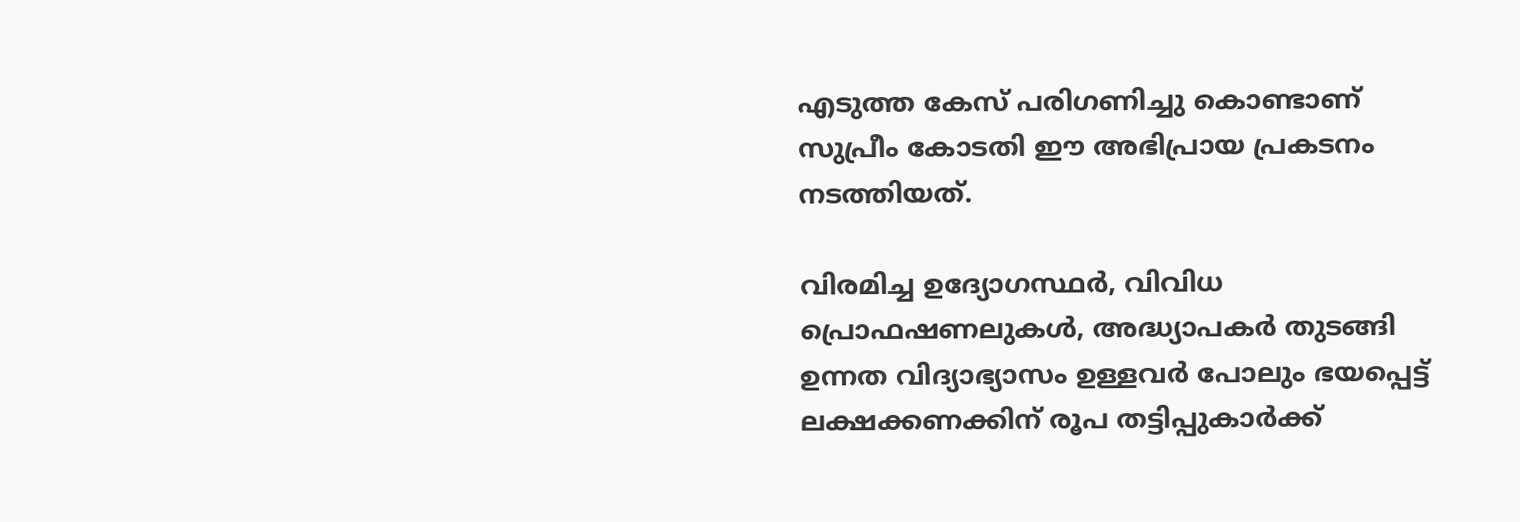എടുത്ത കേസ്‌ പരിഗണിച്ചു കൊണ്ടാണ് സുപ്രീം കോടതി ഈ അഭിപ്രായ പ്രകടനം നടത്തിയത്.

വിരമിച്ച ഉദ്യോഗസ്ഥർ, വിവിധ പ്രൊഫഷണലുകൾ, അദ്ധ്യാപകർ തുടങ്ങി ഉന്നത വിദ്യാഭ്യാസം ഉള്ളവർ പോലും ഭയപ്പെട്ട് ലക്ഷക്കണക്കിന് രൂപ തട്ടിപ്പുകാർക്ക്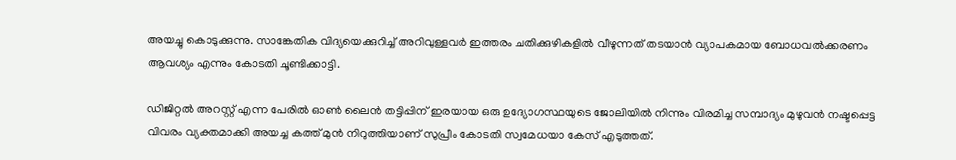അയച്ചു കൊടുക്കുന്നു. സാങ്കേതിക വിദ്യയെക്കുറിച്ച് അറിവുള്ളവർ ഇത്തരം ചതിക്കുഴികളിൽ വീഴുന്നത് തടയാൻ വ്യാപകമായ ബോധവൽക്കരണം ആവശ്യം എന്നും കോടതി ചൂണ്ടിക്കാട്ടി.

ഡിജിറ്റൽ അറസ്റ്റ് എന്ന പേരിൽ ഓൺ ലൈൻ തട്ടിപ്പിന് ഇരയായ ഒരു ഉദ്യോഗസ്ഥയുടെ ജോലിയിൽ നിന്നും വിരമിച്ച സമ്പാദ്യം മുഴുവൻ നഷ്ടപ്പെട്ട വിവരം വ്യക്തമാക്കി അയച്ച കത്ത് മുൻ നിറുത്തിയാണ് സുപ്രീം കോടതി സ്വമേധയാ കേസ് എടുത്തത്.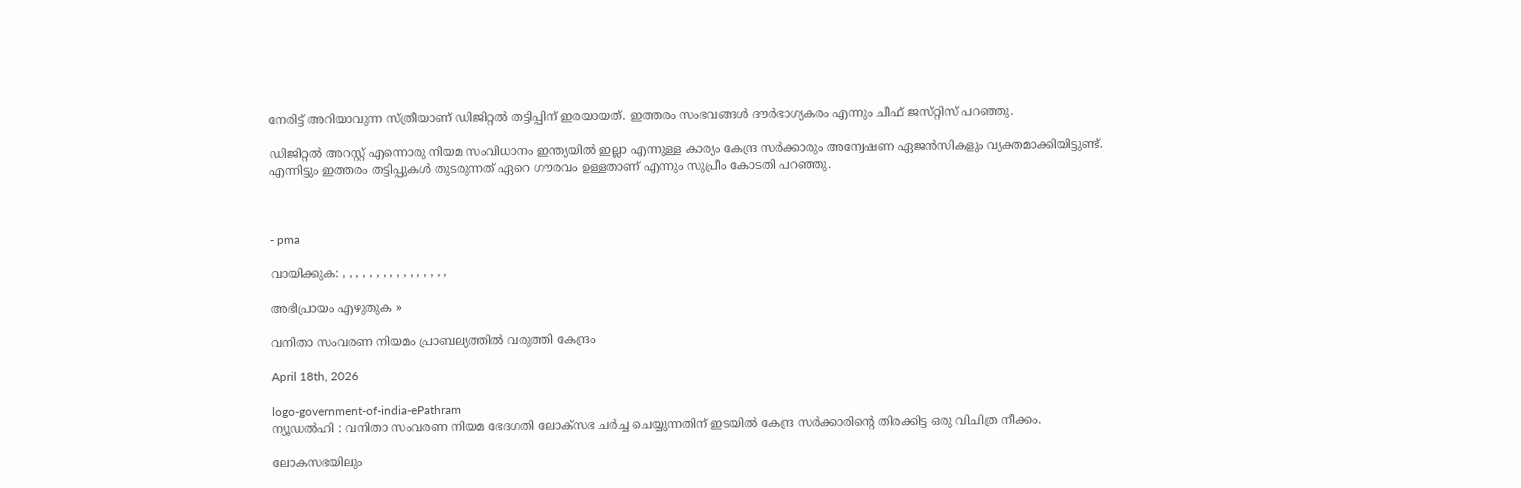നേരിട്ട് അറിയാവുന്ന സ്‌ത്രീയാണ്‌ ഡിജിറ്റൽ തട്ടിപ്പിന് ഇരയായത്. ഇത്തരം സംഭവങ്ങൾ ദ‍ൗർഭാഗ്യകരം എന്നും ചീഫ്‌ ജസ്‌റ്റിസ്‌ പറഞ്ഞു.

ഡിജിറ്റൽ അറസ്റ്റ് എന്നൊരു നിയമ സംവിധാനം ഇന്ത്യയിൽ ഇല്ലാ എന്നുള്ള കാര്യം കേന്ദ്ര സർക്കാരും അന്വേഷണ ഏജൻസികളും വ്യക്തമാക്കിയിട്ടുണ്ട്. എന്നിട്ടും ഇത്തരം തട്ടിപ്പുകൾ തുടരുന്നത് ഏറെ ഗൗരവം ഉള്ളതാണ് എന്നും സുപ്രീം കോടതി പറഞ്ഞു.



- pma

വായിക്കുക: , , , , , , , , , , , , , , , ,

അഭിപ്രായം എഴുതുക »

വനിതാ സംവരണ നിയമം പ്രാബല്യത്തിൽ വരുത്തി കേന്ദ്രം

April 18th, 2026

logo-government-of-india-ePathram
ന്യൂഡൽഹി : വനിതാ സംവരണ നിയമ ഭേദഗതി ലോക്‌സഭ ചർച്ച ചെയ്യുന്നതിന് ഇടയിൽ കേന്ദ്ര സർക്കാരിന്റെ തിരക്കിട്ട ഒരു വിചിത്ര നീക്കം.

ലോകസഭയിലും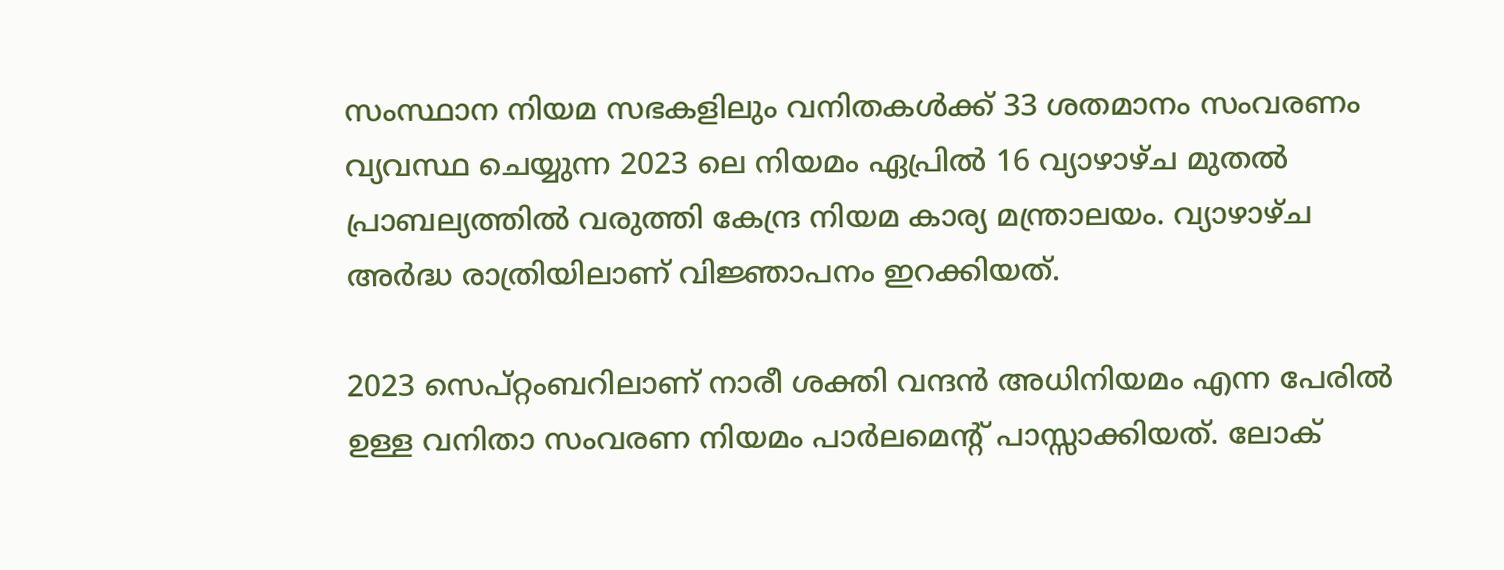സംസ്ഥാന നിയമ സഭകളിലും വനിതകൾക്ക് 33 ശതമാനം സംവരണം വ്യവസ്ഥ ചെയ്യുന്ന 2023 ലെ നിയമം ഏപ്രിൽ 16 വ്യാഴാഴ്ച മുതൽ പ്രാബല്യത്തിൽ വരുത്തി കേന്ദ്ര നിയമ കാര്യ മന്ത്രാലയം. വ്യാഴാഴ്ച അർദ്ധ രാത്രിയിലാണ് വിജ്ഞാപനം ഇറക്കിയത്.

2023 സെപ്റ്റംബറിലാണ് നാരീ ശക്തി വന്ദൻ അധിനിയമം എന്ന പേരിൽ ഉള്ള വനിതാ സംവരണ നിയമം പാർലമെന്‍റ് പാസ്സാക്കിയത്. ലോക്‌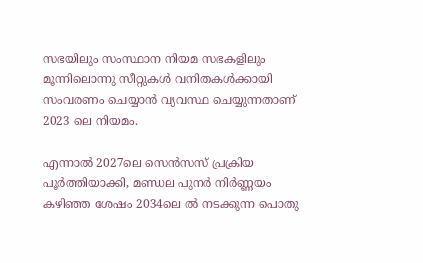സഭയിലും സംസ്ഥാന നിയമ സഭകളിലും മൂന്നിലൊന്നു സീറ്റുകൾ വനിതകൾക്കായി സംവരണം ചെയ്യാൻ വ്യവസ്ഥ ചെയ്യുന്നതാണ് 2023 ലെ നിയമം.

എന്നാൽ 2027ലെ സെൻസസ് പ്രക്രിയ പൂർത്തിയാക്കി, മണ്ഡല പുനർ നിർണ്ണയം കഴിഞ്ഞ ശേഷം 2034ലെ ൽ നടക്കുന്ന പൊതു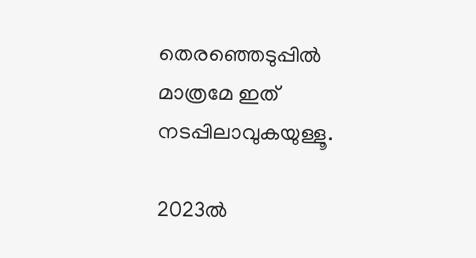തെരഞ്ഞെടുപ്പിൽ മാത്രമേ ഇത് നടപ്പിലാവുകയുള്ളൂ.

2023ൽ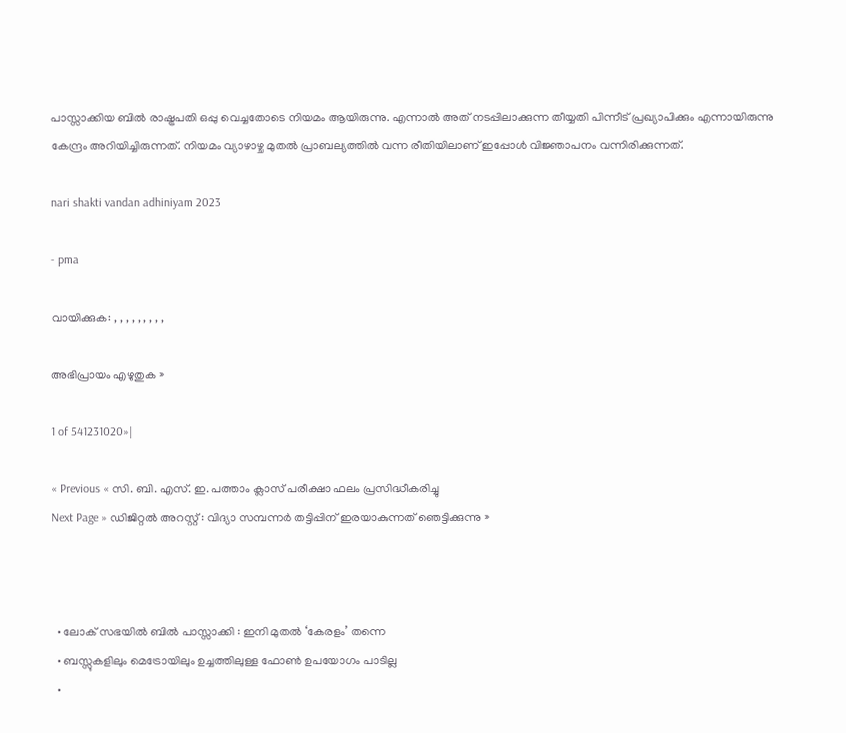പാസ്സാക്കിയ ബിൽ രാഷ്ട്രപതി ഒപ്പു വെച്ചതോടെ നിയമം ആയിരുന്നു. എന്നാൽ അത് നടപ്പിലാക്കുന്ന തീയ്യതി പിന്നീട് പ്രഖ്യാപിക്കും എന്നായിരുന്നു കേന്ദ്രം അറിയിച്ചിരുന്നത്. നിയമം വ്യാഴാഴ്ച മുതൽ പ്രാബല്യത്തില്‍ വന്ന രീതിയിലാണ് ഇപ്പോൾ വിജ്ഞാപനം വന്നിരിക്കുന്നത്.

nari shakti vandan adhiniyam 2023

- pma

വായിക്കുക: , , , , , , , , ,

അഭിപ്രായം എഴുതുക »

1 of 541231020»|

« Previous « സി. ബി. എസ്. ഇ. പത്താം ക്ലാസ് പരീക്ഷാ ഫലം പ്രസിദ്ധീകരിച്ചു
Next Page » ഡിജിറ്റൽ അറസ്റ്റ് : വിദ്യാ സമ്പന്നർ തട്ടിപ്പിന്‌ ഇരയാകുന്നത്‌ ഞെട്ടിക്കുന്നു »



  • ലോക് സഭയിൽ ബിൽ പാസ്സാക്കി : ഇനി മുതൽ ‘കേരളം’ തന്നെ
  • ബസ്സുകളിലും മെട്രോയിലും ഉച്ചത്തിലുള്ള ഫോൺ ഉപയോഗം പാടില്ല
  •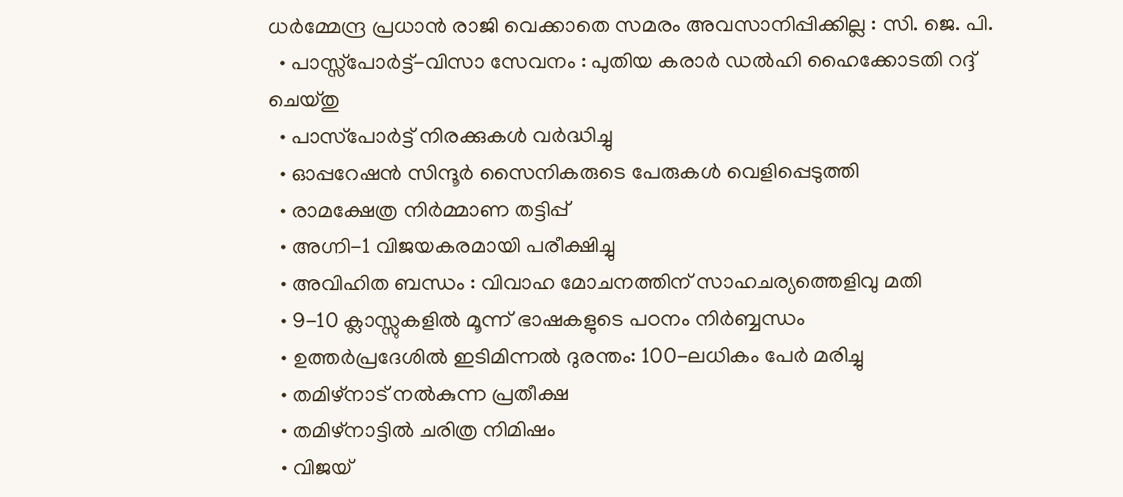ധര്‍മ്മേന്ദ്ര പ്രധാൻ രാജി വെക്കാതെ സമരം അവസാനിപ്പിക്കില്ല : സി. ജെ. പി.
  • പാസ്സ്പോർട്ട്-വിസാ സേവനം : പുതിയ കരാർ ഡൽഹി ഹൈക്കോടതി റദ്ദ് ചെയ്തു
  • പാസ്‌പോർട്ട് നിരക്കുകൾ വർദ്ധിച്ചു
  • ഓപ്പറേഷൻ സിന്ദൂർ സൈനികരുടെ പേരുകൾ വെളിപ്പെടുത്തി
  • രാമക്ഷേത്ര നിർമ്മാണ തട്ടിപ്പ്
  • അഗ്നി-1 വിജയകരമായി പരീക്ഷിച്ചു
  • അവിഹിത ബന്ധം : വിവാഹ മോചനത്തിന് സാഹചര്യത്തെളിവു മതി
  • 9-10 ക്ലാസ്സുകളിൽ മൂന്ന് ഭാഷകളുടെ പഠനം നിർബ്ബന്ധം
  • ഉത്തർപ്രദേശിൽ ഇടിമിന്നൽ ദുരന്തം: 100-ലധികം പേർ മരിച്ചു
  • തമിഴ്‌നാട് നൽകുന്ന പ്രതീക്ഷ
  • തമിഴ്‌നാട്ടില്‍ ചരിത്ര നിമിഷം
  • വിജയ്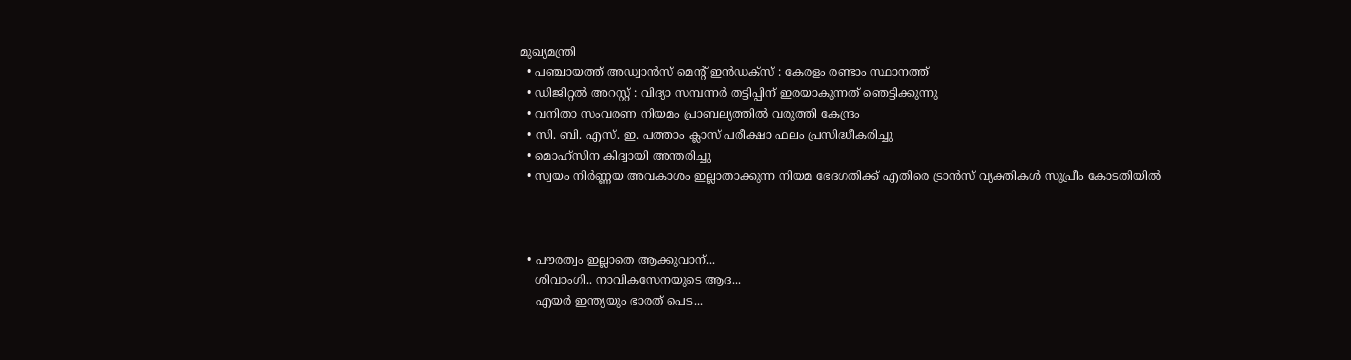മുഖ്യമന്ത്രി
  • പഞ്ചായത്ത് അഡ്വാൻസ് മെന്റ് ഇൻഡക്സ് : കേരളം രണ്ടാം സ്ഥാനത്ത്
  • ഡിജിറ്റൽ അറസ്റ്റ് : വിദ്യാ സമ്പന്നർ തട്ടിപ്പിന്‌ ഇരയാകുന്നത്‌ ഞെട്ടിക്കുന്നു
  • വനിതാ സംവരണ നിയമം പ്രാബല്യത്തിൽ വരുത്തി കേന്ദ്രം
  • സി. ബി. എസ്. ഇ. പത്താം ക്ലാസ് പരീക്ഷാ ഫലം പ്രസിദ്ധീകരിച്ചു
  • മൊഹ്‌സിന കിദ്വായി അന്തരിച്ചു
  • സ്വയം നിർണ്ണയ അവകാശം ഇല്ലാതാക്കുന്ന നിയമ ഭേദഗതിക്ക് എതിരെ ട്രാൻസ് വ്യക്തികൾ സുപ്രീം കോടതിയിൽ



  • പൗരത്വം ഇല്ലാതെ ആക്കുവാന്...
    ശിവാംഗി.. നാവികസേനയുടെ ആദ...
    എയര്‍ ഇന്ത്യയും ഭാരത് പെട...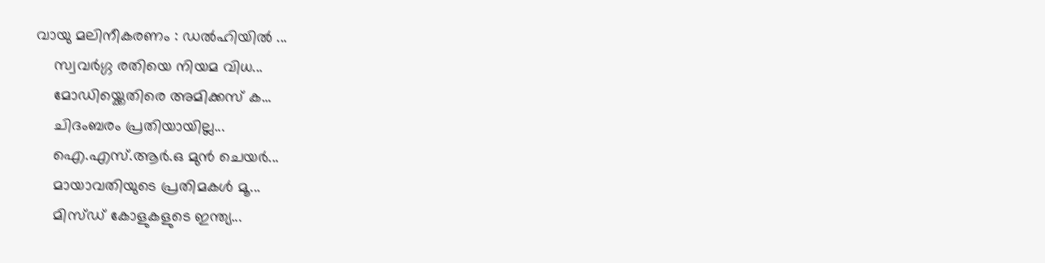വായു മലിനീകരണം : ഡൽഹിയിൽ ...
    സ്വവര്‍ഗ്ഗ രതിയെ നിയമ വിധ...
    മോഡിയ്ക്കെതിരെ അമിക്കസ് ക...
    ചിദംബരം പ്രതിയായില്ല...
    ഐ.എസ്.ആര്‍.ഒ മുന്‍ ചെയര്‍...
    മായാവതിയുടെ പ്രതിമകള്‍ മൂ...
    മിസ്ഡ്‌ കോളുകളുടെ ഇന്ത്യ...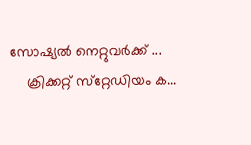സോഷ്യല്‍ നെറ്റുവര്‍ക്ക് ...
    ക്രിക്കറ്റ് സ്‌റ്റേഡിയം ക...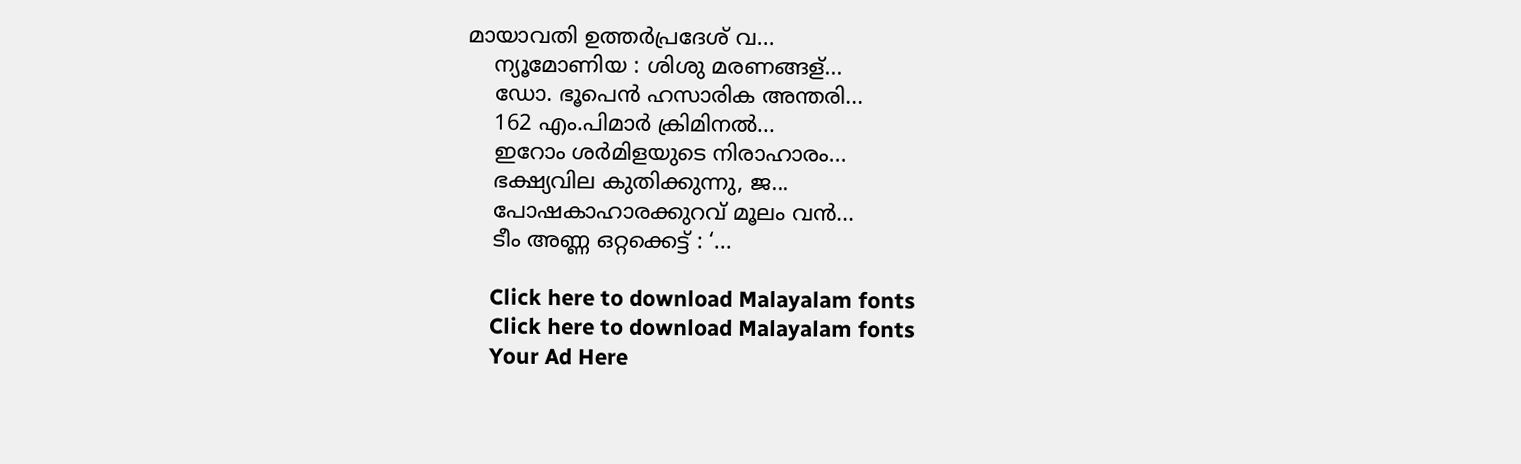മായാവതി ഉത്തര്‍പ്രദേശ്‌ വ...
    ന്യൂമോണിയ : ശിശു മരണങ്ങള്...
    ഡോ. ഭൂപെന്‍ ഹസാരിക അന്തരി...
    162 എം.പിമാര്‍ ക്രിമിനല്‍...
    ഇറോം ശര്‍മിളയുടെ നിരാഹാരം...
    ഭക്ഷ്യവില കുതിക്കുന്നു, ജ...
    പോഷകാഹാരക്കുറവ് മൂലം വന്‍...
    ടീം അണ്ണ ഒറ്റക്കെട്ട് : ‘...

    Click here to download Malayalam fonts
    Click here to download Malayalam fonts
    Your Ad Here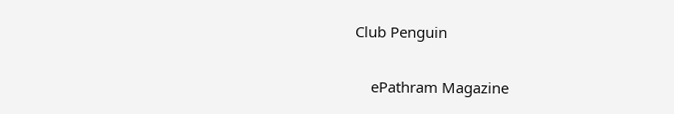Club Penguin


    ePathram Magazine